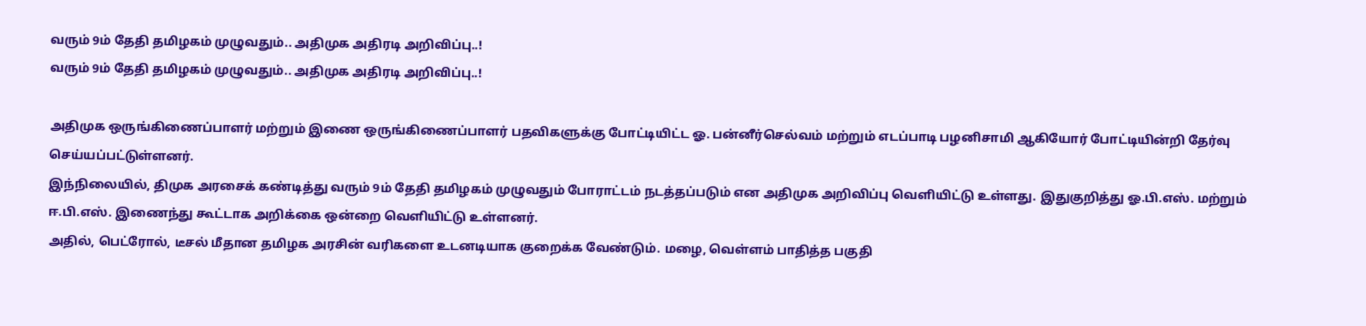வரும் 9ம் தேதி தமிழகம் முழுவதும்.. அதிமுக அதிரடி அறிவிப்பு..!
வரும் 9ம் தேதி தமிழகம் முழுவதும்.. அதிமுக அதிரடி அறிவிப்பு..!

அதிமுக ஒருங்கிணைப்பாளர் மற்றும் இணை ஒருங்கிணைப்பாளர் பதவிகளுக்கு போட்டியிட்ட ஓ. பன்னீர்செல்வம் மற்றும் எடப்பாடி பழனிசாமி ஆகியோர் போட்டியின்றி தேர்வு செய்யப்பட்டுள்ளனர்.
இந்நிலையில், திமுக அரசைக் கண்டித்து வரும் 9ம் தேதி தமிழகம் முழுவதும் போராட்டம் நடத்தப்படும் என அதிமுக அறிவிப்பு வெளியிட்டு உள்ளது. இதுகுறித்து ஓ.பி.எஸ். மற்றும் ஈ.பி.எஸ். இணைந்து கூட்டாக அறிக்கை ஒன்றை வெளியிட்டு உள்ளனர்.
அதில், பெட்ரோல், டீசல் மீதான தமிழக அரசின் வரிகளை உடனடியாக குறைக்க வேண்டும். மழை, வெள்ளம் பாதித்த பகுதி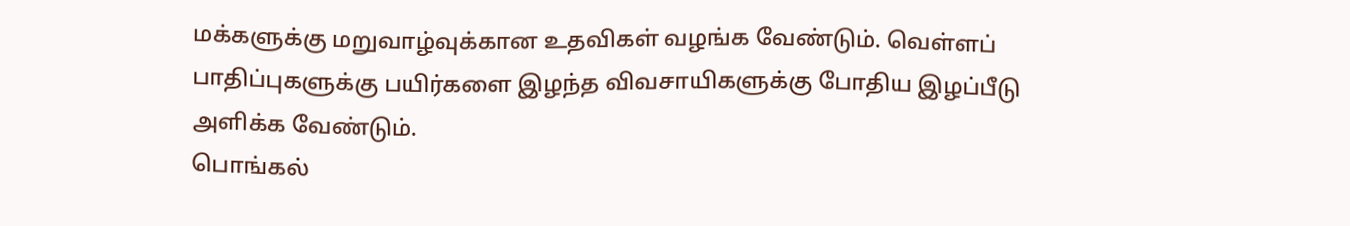மக்களுக்கு மறுவாழ்வுக்கான உதவிகள் வழங்க வேண்டும். வெள்ளப் பாதிப்புகளுக்கு பயிர்களை இழந்த விவசாயிகளுக்கு போதிய இழப்பீடு அளிக்க வேண்டும்.
பொங்கல்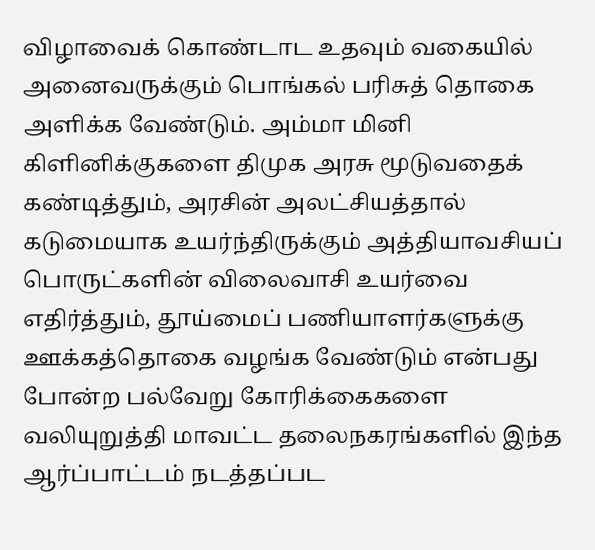விழாவைக் கொண்டாட உதவும் வகையில் அனைவருக்கும் பொங்கல் பரிசுத் தொகை அளிக்க வேண்டும். அம்மா மினி கிளினிக்குகளை திமுக அரசு மூடுவதைக் கண்டித்தும், அரசின் அலட்சியத்தால் கடுமையாக உயர்ந்திருக்கும் அத்தியாவசியப் பொருட்களின் விலைவாசி உயர்வை எதிர்த்தும், தூய்மைப் பணியாளர்களுக்கு ஊக்கத்தொகை வழங்க வேண்டும் என்பது போன்ற பல்வேறு கோரிக்கைகளை வலியுறுத்தி மாவட்ட தலைநகரங்களில் இந்த ஆர்ப்பாட்டம் நடத்தப்பட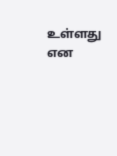உள்ளது என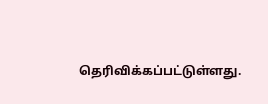தெரிவிக்கப்பட்டுள்ளது.